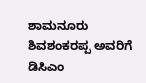ಶಾಮನೂರು ಶಿವಶಂಕರಪ್ಪ ಅವರಿಗೆ ಡಿಸಿಎಂ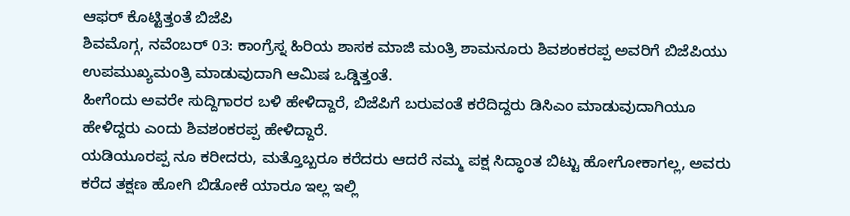ಆಫರ್ ಕೊಟ್ಟಿತ್ತಂತೆ ಬಿಜೆಪಿ
ಶಿವಮೊಗ್ಗ, ನವೆಂಬರ್ 03: ಕಾಂಗ್ರೆಸ್ನ ಹಿರಿಯ ಶಾಸಕ ಮಾಜಿ ಮಂತ್ರಿ ಶಾಮನೂರು ಶಿವಶಂಕರಪ್ಪ ಅವರಿಗೆ ಬಿಜೆಪಿಯು ಉಪಮುಖ್ಯಮಂತ್ರಿ ಮಾಡುವುದಾಗಿ ಆಮಿಷ ಒಡ್ಡಿತ್ತಂತೆ.
ಹೀಗೆಂದು ಅವರೇ ಸುದ್ದಿಗಾರರ ಬಳಿ ಹೇಳಿದ್ದಾರೆ, ಬಿಜೆಪಿಗೆ ಬರುವಂತೆ ಕರೆದಿದ್ದರು ಡಿಸಿಎಂ ಮಾಡುವುದಾಗಿಯೂ ಹೇಳಿದ್ದರು ಎಂದು ಶಿವಶಂಕರಪ್ಪ ಹೇಳಿದ್ದಾರೆ.
ಯಡಿಯೂರಪ್ಪ ನೂ ಕರೀದರು, ಮತ್ತೊಬ್ಬರೂ ಕರೆದರು ಆದರೆ ನಮ್ಮ ಪಕ್ಷ ಸಿದ್ಧಾಂತ ಬಿಟ್ಟು ಹೋಗೋಕಾಗಲ್ಲ, ಅವರು ಕರೆದ ತಕ್ಷಣ ಹೋಗಿ ಬಿಡೋಕೆ ಯಾರೂ ಇಲ್ಲ ಇಲ್ಲಿ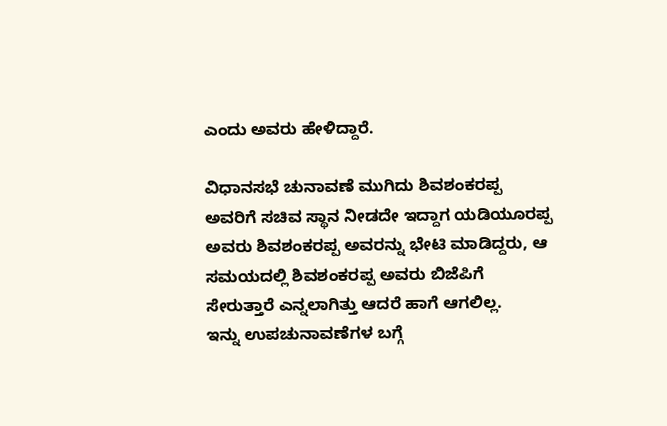ಎಂದು ಅವರು ಹೇಳಿದ್ದಾರೆ.

ವಿಧಾನಸಭೆ ಚುನಾವಣೆ ಮುಗಿದು ಶಿವಶಂಕರಪ್ಪ ಅವರಿಗೆ ಸಚಿವ ಸ್ಥಾನ ನೀಡದೇ ಇದ್ದಾಗ ಯಡಿಯೂರಪ್ಪ ಅವರು ಶಿವಶಂಕರಪ್ಪ ಅವರನ್ನು ಭೇಟಿ ಮಾಡಿದ್ದರು, ಆ ಸಮಯದಲ್ಲಿ ಶಿವಶಂಕರಪ್ಪ ಅವರು ಬಿಜೆಪಿಗೆ ಸೇರುತ್ತಾರೆ ಎನ್ನಲಾಗಿತ್ತು ಆದರೆ ಹಾಗೆ ಆಗಲಿಲ್ಲ.
ಇನ್ನು ಉಪಚುನಾವಣೆಗಳ ಬಗ್ಗೆ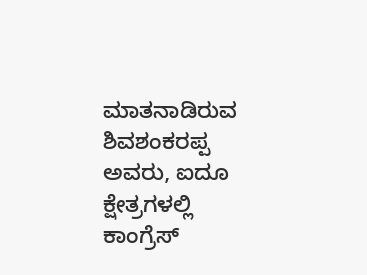ಮಾತನಾಡಿರುವ ಶಿವಶಂಕರಪ್ಪ ಅವರು, ಐದೂ ಕ್ಷೇತ್ರಗಳಲ್ಲಿ ಕಾಂಗ್ರೆಸ್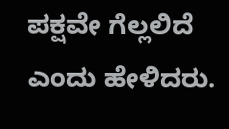ಪಕ್ಷವೇ ಗೆಲ್ಲಲಿದೆ ಎಂದು ಹೇಳಿದರು.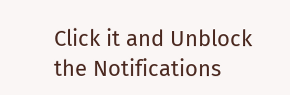Click it and Unblock the Notifications